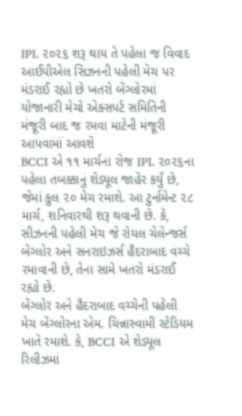IPL ૨૦૨૬ શરૂ થાય તે પહેલા જ વિવાદ આઈપીએલ સિઝનની પહેલી મેચ પર મંડરાઈ રહ્યો છે ખતરો બેંગ્લોરમાં યોજાનારી મેચો એક્સપર્ટ સમિતિની મંજૂરી બાદ જ રમવા માટેની મંજૂરી આપવામાં આવશે
BCCI એ ૧૧ માર્ચના રોજ IPL ૨૦૨૬ના પહેલા તબક્કાનું શેડ્યૂલ જાહેર કર્યું છે, જેમાં કુલ ૨૦ મેચ રમાશે. આ ટુર્નામેન્ટ ૨૮ માર્ચ, શનિવારથી શરૂ થવાની છે. કે, સીઝનની પહેલી મેચ જે રોયલ ચેલેન્જર્સ બેંગ્લોર અને સનરાઇઝર્સ હૈદરાબાદ વચ્ચે રમાવાની છે, તેના સામે ખતરો મંડરાઈ રહ્યો છે.
બેંગ્લોર અને હૈદરાબાદ વચ્ચેની પહેલી મેચ બેંગ્લોરના એમ. ચિન્નાસ્વામી સ્ટેડિયમ ખાતે રમાશે. કે, BCCI એ શેડ્યૂલ રિલીઝમાં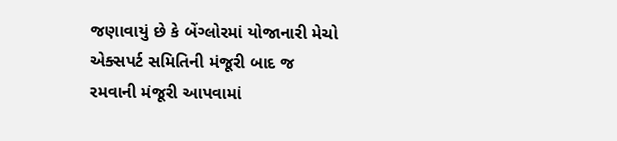જણાવાયું છે કે બેંગ્લોરમાં યોજાનારી મેચો એક્સપર્ટ સમિતિની મંજૂરી બાદ જ રમવાની મંજૂરી આપવામાં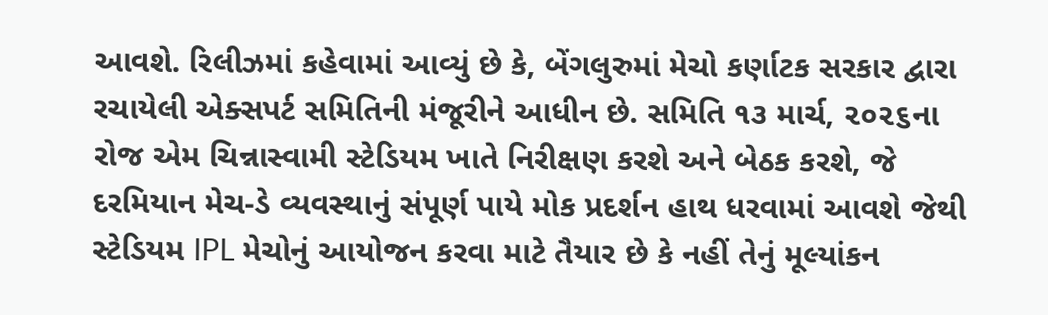આવશે. રિલીઝમાં કહેવામાં આવ્યું છે કે, બેંગલુરુમાં મેચો કર્ણાટક સરકાર દ્વારા રચાયેલી એક્સપર્ટ સમિતિની મંજૂરીને આધીન છે. સમિતિ ૧૩ માર્ચ, ૨૦૨૬ના રોજ એમ ચિન્નાસ્વામી સ્ટેડિયમ ખાતે નિરીક્ષણ કરશે અને બેઠક કરશે, જે દરમિયાન મેચ-ડે વ્યવસ્થાનું સંપૂર્ણ પાયે મોક પ્રદર્શન હાથ ધરવામાં આવશે જેથી સ્ટેડિયમ IPL મેચોનું આયોજન કરવા માટે તૈયાર છે કે નહીં તેનું મૂલ્યાંકન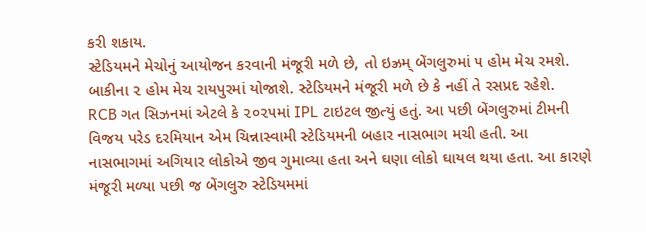કરી શકાય.
સ્ટેડિયમને મેચોનું આયોજન કરવાની મંજૂરી મળે છે, તો ઇઝ્રમ્ બેંગલુરુમાં ૫ હોમ મેચ રમશે. બાકીના ૨ હોમ મેચ રાયપુરમાં યોજાશે. સ્ટેડિયમને મંજૂરી મળે છે કે નહીં તે રસપ્રદ રહેશે.
RCB ગત સિઝનમાં એટલે કે ૨૦૨૫માં IPL ટાઇટલ જીત્યું હતું. આ પછી બેંગલુરુમાં ટીમની વિજય પરેડ દરમિયાન એમ ચિન્નાસ્વામી સ્ટેડિયમની બહાર નાસભાગ મચી હતી. આ નાસભાગમાં અગિયાર લોકોએ જીવ ગુમાવ્યા હતા અને ઘણા લોકો ઘાયલ થયા હતા. આ કારણે મંજૂરી મળ્યા પછી જ બેંગલુરુ સ્ટેડિયમમાં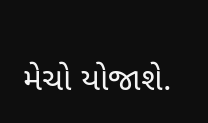મેચો યોજાશે.